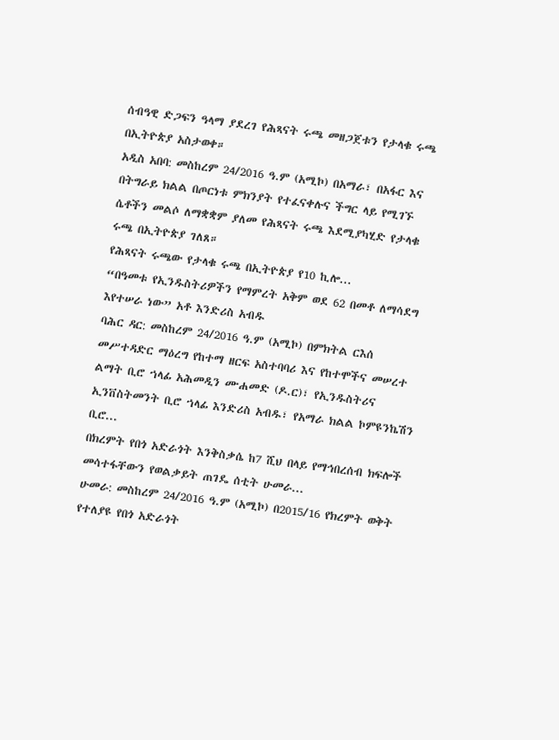ሰብዓዊ ድጋፍን ዓላማ ያደረገ የሕጻናት ሩጫ መዘጋጀቱን የታላቁ ሩጫ በኢትዮጵያ አስታወቀ።
አዲስ አበባ: መስከረም 24/2016 ዓ.ም (አሚኮ) በአማራ፣ በአፋር እና በትግራይ ክልል በጦርነቱ ምክንያት የተፈናቀሉና ችግር ላይ የሚገኙ ሴቶችን መልሶ ለማቋቋም ያለመ የሕጻናት ሩጫ እደሚያካሂድ የታላቁ ሩጫ በኢትዮጵያ ገለጸ።
የሕጻናት ሩጫው የታላቁ ሩጫ በኢትዮጵያ የ10 ኪሎ...
“በዓመቱ የኢንዱስትሪዎችን የማምረት አቅም ወደ 62 በመቶ ለማሳደግ እየተሠራ ነው” አቶ እንድሪስ አብዱ
ባሕር ዳር: መስከረም 24/2016 ዓ.ም (አሚኮ) በምክትል ርእሰ መሥተዳድር ማዕረግ የከተማ ዘርፍ አስተባባሪ እና የከተሞችና መሠረተ ልማት ቢሮ ኀላፊ አሕመዲን ሙሐመድ (ዶ.ር)፣ የኢንዱስትሪና ኢንቨስትመንት ቢሮ ኀላፊ እንድሪስ አብዱ፣ የአማራ ክልል ኮምዩንኬሽን ቢሮ...
በክረምት የበጎ አድራጎት እንቅስቃሴ ከ7 ሺህ በላይ የማኅበረሰብ ክፍሎች መሳተፋቸውን የወልቃይት ጠገዴ ሰቲት ሁመራ...
ሁመራ: መስከረም 24/2016 ዓ.ም (አሚኮ) በ2015/16 የክረምት ወቅት የተለያዩ የበጎ አድራጎት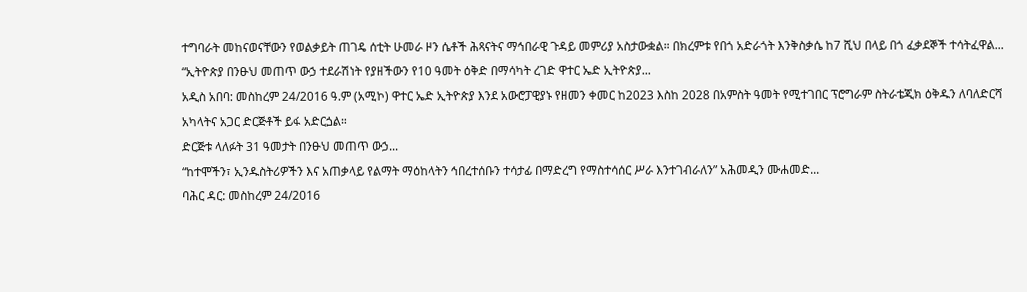ተግባራት መከናወናቸውን የወልቃይት ጠገዴ ሰቲት ሁመራ ዞን ሴቶች ሕጻናትና ማኅበራዊ ጉዳይ መምሪያ አስታውቋል። በክረምቱ የበጎ አድራጎት እንቅስቃሴ ከ7 ሺህ በላይ በጎ ፈቃደኞች ተሳትፈዋል...
“ኢትዮጵያ በንፁህ መጠጥ ውኃ ተደራሽነት የያዘችውን የ10 ዓመት ዕቅድ በማሳካት ረገድ ዋተር ኤድ ኢትዮጵያ...
አዲስ አበባ: መስከረም 24/2016 ዓ.ም (አሚኮ) ዋተር ኤድ ኢትዮጵያ እንደ አውሮፓዊያኑ የዘመን ቀመር ከ2023 እስከ 2028 በአምስት ዓመት የሚተገበር ፕሮግራም ስትራቴጂክ ዕቅዱን ለባለድርሻ አካላትና አጋር ድርጅቶች ይፋ አድርጏል።
ድርጅቱ ላለፉት 31 ዓመታት በንፁህ መጠጥ ውኃ...
“ከተሞችን፣ ኢንዱስትሪዎችን እና አጠቃላይ የልማት ማዕከላትን ኅበረተሰቡን ተሳታፊ በማድረግ የማስተሳሰር ሥራ እንተገብራለን” አሕመዲን ሙሐመድ...
ባሕር ዳር: መስከረም 24/2016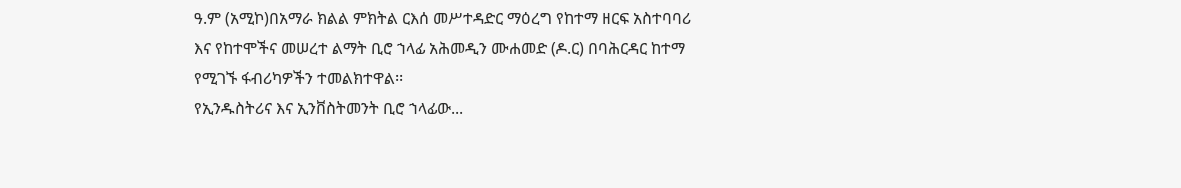ዓ.ም (አሚኮ)በአማራ ክልል ምክትል ርእሰ መሥተዳድር ማዕረግ የከተማ ዘርፍ አስተባባሪ እና የከተሞችና መሠረተ ልማት ቢሮ ኀላፊ አሕመዲን ሙሐመድ (ዶ.ር) በባሕርዳር ከተማ የሚገኙ ፋብሪካዎችን ተመልክተዋል፡፡
የኢንዱስትሪና እና ኢንቨስትመንት ቢሮ ኀላፊው...